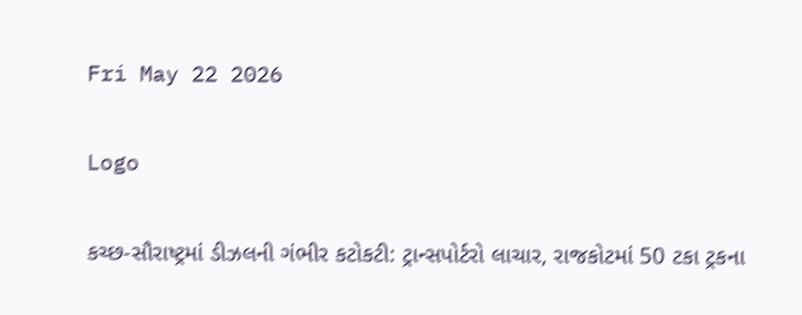Fri May 22 2026

Logo

કચ્છ-સૌરાષ્ટ્રમાં ડીઝલની ગંભીર કટોકટી: ટ્રાન્સપોર્ટરો લાચાર, રાજકોટમાં 50 ટકા ટ્રકના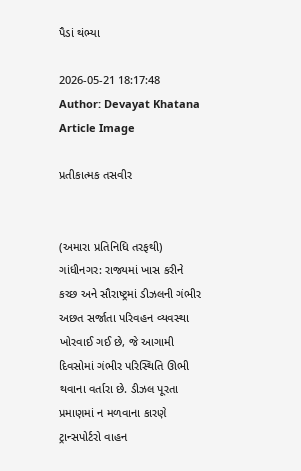પૈડાં થંભ્યા

2026-05-21 18:17:48
Author: Devayat Khatana
Article Image

પ્રતીકાત્મક તસવીર


(અમારા પ્રતિનિધિ તરફથી)
ગાંધીનગર: રાજ્યમાં ખાસ કરીને કચ્છ અને સૌરાષ્ટ્રમાં ડીઝલની ગંભીર અછત સર્જાતા પરિવહન વ્યવસ્થા ખોરવાઈ ગઈ છે, જે આગામી દિવસોમાં ગંભીર પરિસ્થિતિ ઊભી થવાના વર્તારા છે. ડીઝલ પૂરતા પ્રમાણમાં ન મળવાના કારણે ટ્રાન્સપોર્ટરો વાહન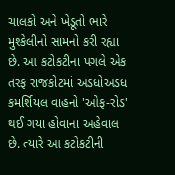ચાલકો અને ખેડૂતો ભારે મુશ્કેલીનો સામનો કરી રહ્યા છે. આ કટોકટીના પગલે એક તરફ રાજકોટમાં અડધોઅડધ કમર્શિયલ વાહનો 'ઓફ-રોડ' થઈ ગયા હોવાના અહેવાલ છે. ત્યારે આ કટોકટીની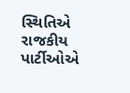સ્થિતિએ રાજકીય પાર્ટીઓએ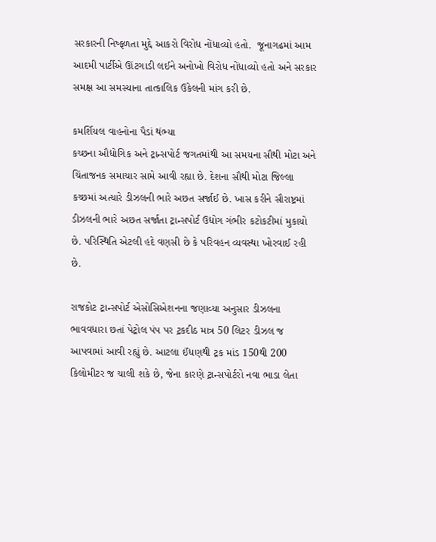સરકારની નિષ્ફળતા મુદ્દે આકરો વિરોધ નોંધાવ્યો હતો.  જૂનાગઢમાં આમ આદમી પાર્ટીએ ઊંટગાડી લઈને અનોખો વિરોધ નોંધાવ્યો હતો અને સરકાર સમક્ષ આ સમસ્યાના તાત્કાલિક ઉકેલની માંગ કરી છે.

કમર્શિયલ વાહનોના પૈડાં થંભ્યા
કચ્છના ઔદ્યોગિક અને ટ્રાન્સપોર્ટ જગતમાંથી આ સમયના સૌથી મોટા અને ચિંતાજનક સમાચાર સામે આવી રહ્યા છે. દેશના સૌથી મોટા જિલ્લા કચ્છમાં અત્યારે ડીઝલની ભારે અછત સર્જાઈ છે. ખાસ કરીને સૌરાષ્ટ્રમાં ડીઝલની ભારે અછત સર્જાતા ટ્રાન્સપોર્ટ ઉદ્યોગ ગંભીર કટોકટીમાં મુકાયો છે. પરિસ્થિતિ એટલી હદે વણસી છે કે પરિવહન વ્યવસ્થા ખોરવાઈ રહી છે.

રાજકોટ ટ્રાન્સપોર્ટ એસોસિએશનના જણાવ્યા અનુસાર ડીઝલના ભાવવધારા છતાં પેટ્રોલ પંપ પર ટ્રકદીઠ માત્ર 50 લિટર ડીઝલ જ આપવામાં આવી રહ્યું છે. આટલા ઈંધણથી ટ્રક માંડ 150થી 200 કિલોમીટર જ ચાલી શકે છે, જેના કારણે ટ્રાન્સપોર્ટરો નવા ભાડા લેતા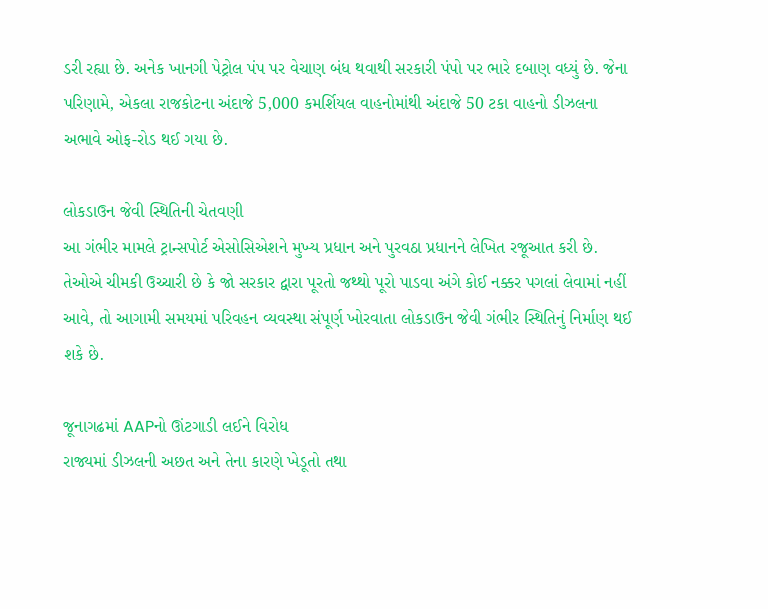ડરી રહ્યા છે. અનેક ખાનગી પેટ્રોલ પંપ પર વેચાણ બંધ થવાથી સરકારી પંપો પર ભારે દબાણ વધ્યું છે. જેના પરિણામે, એકલા રાજકોટના અંદાજે 5,000 કમર્શિયલ વાહનોમાંથી અંદાજે 50 ટકા વાહનો ડીઝલના અભાવે ઓફ-રોડ થઈ ગયા છે.

લોકડાઉન જેવી સ્થિતિની ચેતવણી
આ ગંભીર મામલે ટ્રાન્સપોર્ટ એસોસિએશને મુખ્ય પ્રધાન અને પુરવઠા પ્રધાનને લેખિત રજૂઆત કરી છે. તેઓએ ચીમકી ઉચ્ચારી છે કે જો સરકાર દ્વારા પૂરતો જથ્થો પૂરો પાડવા અંગે કોઈ નક્કર પગલાં લેવામાં નહીં આવે, તો આગામી સમયમાં પરિવહન વ્યવસ્થા સંપૂર્ણ ખોરવાતા લોકડાઉન જેવી ગંભીર સ્થિતિનું નિર્માણ થઈ શકે છે.

જૂનાગઢમાં AAPનો ઊંટગાડી લઈને વિરોધ
રાજ્યમાં ડીઝલની અછત અને તેના કારણે ખેડૂતો તથા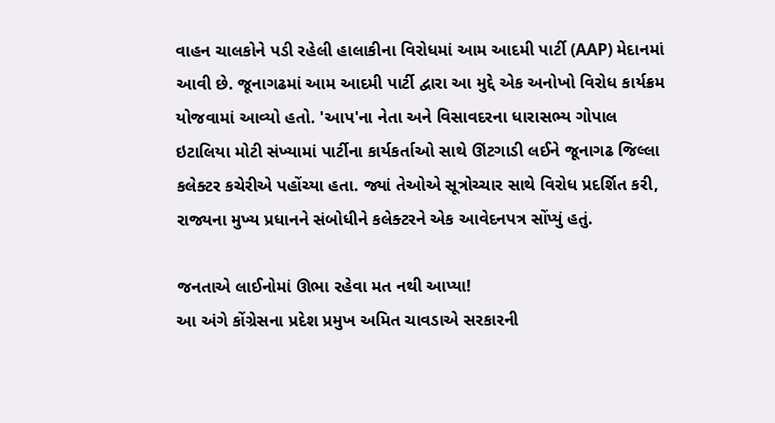વાહન ચાલકોને પડી રહેલી હાલાકીના વિરોધમાં આમ આદમી પાર્ટી (AAP) મેદાનમાં આવી છે. જૂનાગઢમાં આમ આદમી પાર્ટી દ્વારા આ મુદ્દે એક અનોખો વિરોધ કાર્યક્રમ યોજવામાં આવ્યો હતો. 'આપ'ના નેતા અને વિસાવદરના ધારાસભ્ય ગોપાલ ઇટાલિયા મોટી સંખ્યામાં પાર્ટીના કાર્યકર્તાઓ સાથે ઊંટગાડી લઈને જૂનાગઢ જિલ્લા કલેક્ટર કચેરીએ પહોંચ્યા હતા. જ્યાં તેઓએ સૂત્રોચ્ચાર સાથે વિરોધ પ્રદર્શિત કરી, રાજ્યના મુખ્ય પ્રધાનને સંબોધીને કલેક્ટરને એક આવેદનપત્ર સોંપ્યું હતું.

જનતાએ લાઈનોમાં ઊભા રહેવા મત નથી આપ્યા!
આ અંગે કોંગ્રેસના પ્રદેશ પ્રમુખ અમિત ચાવડાએ સરકારની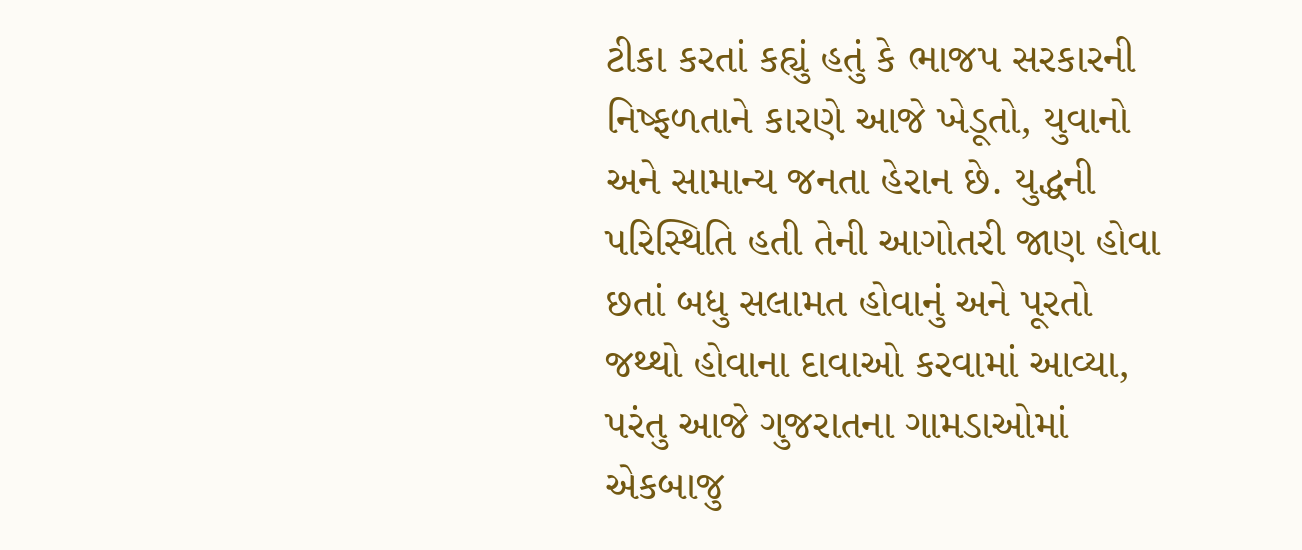ટીકા કરતાં કહ્યું હતું કે ભાજપ સરકારની નિષ્ફળતાને કારણે આજે ખેડૂતો, યુવાનો અને સામાન્ય જનતા હેરાન છે. યુદ્ધની પરિસ્થિતિ હતી તેની આગોતરી જાણ હોવા છતાં બધુ સલામત હોવાનું અને પૂરતો જથ્થો હોવાના દાવાઓ કરવામાં આવ્યા, પરંતુ આજે ગુજરાતના ગામડાઓમાં એકબાજુ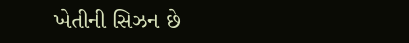ખેતીની સિઝન છે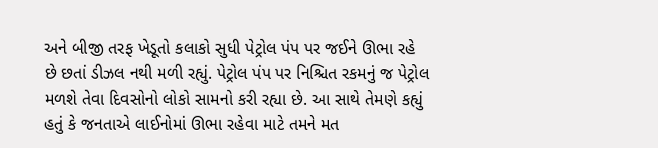અને બીજી તરફ ખેડૂતો કલાકો સુધી પેટ્રોલ પંપ પર જઈને ઊભા રહે છે છતાં ડીઝલ નથી મળી રહ્યું. પેટ્રોલ પંપ પર નિશ્ચિત રકમનું જ પેટ્રોલ મળશે તેવા દિવસોનો લોકો સામનો કરી રહ્યા છે. આ સાથે તેમણે કહ્યું હતું કે જનતાએ લાઈનોમાં ઊભા રહેવા માટે તમને મત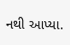નથી આપ્યા.